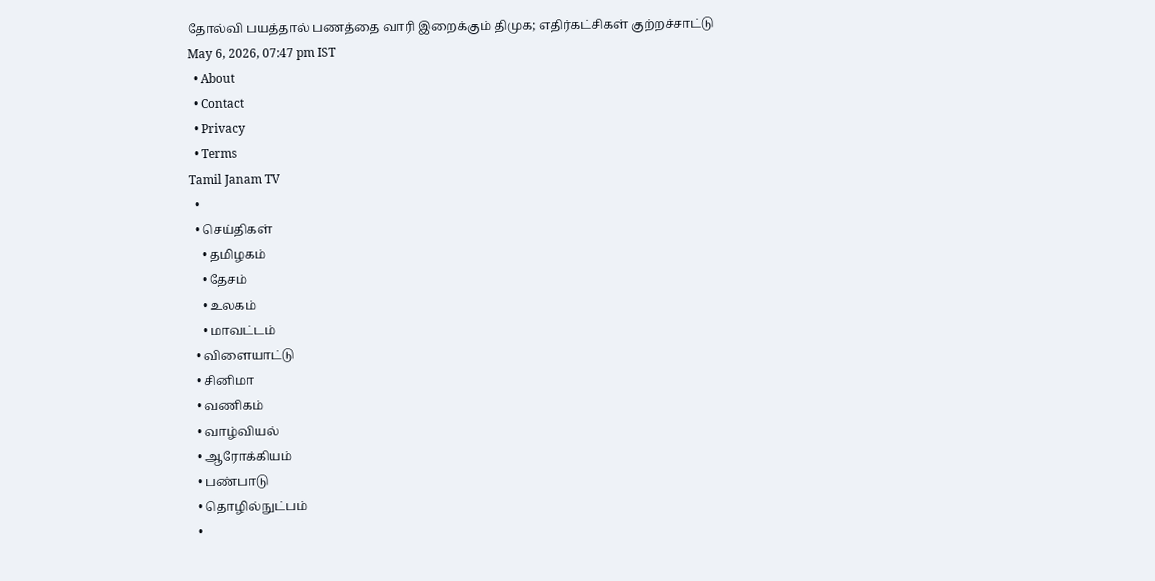தோல்வி பயத்தால் பணத்தை வாரி இறைக்கும் திமுக; எதிர்கட்சிகள் குற்றச்சாட்டு
May 6, 2026, 07:47 pm IST
  • About
  • Contact
  • Privacy
  • Terms
Tamil Janam TV
  •
  • செய்திகள்
    • தமிழகம்
    • தேசம்
    • உலகம்
    • மாவட்டம்
  • விளையாட்டு
  • சினிமா
  • வணிகம்
  • வாழ்வியல்
  • ஆரோக்கியம்
  • பண்பாடு
  • தொழில்நுட்பம்
  •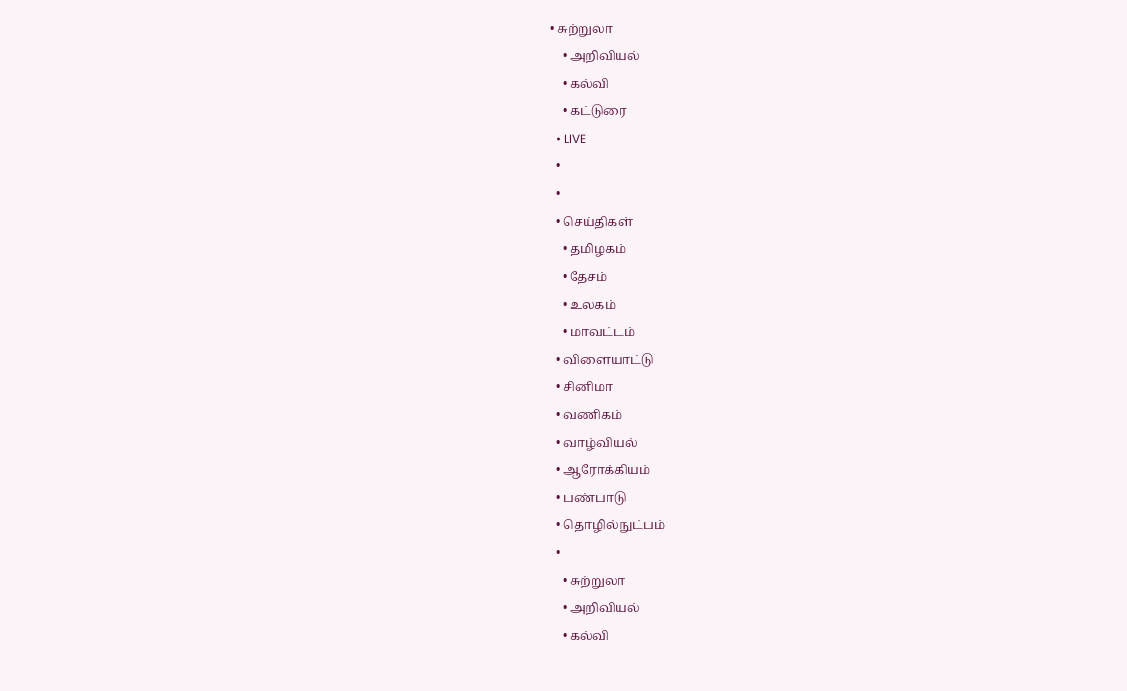• சுற்றுலா
    • அறிவியல்
    • கல்வி
    • கட்டுரை
  • LIVE
  •
  •
  • செய்திகள்
    • தமிழகம்
    • தேசம்
    • உலகம்
    • மாவட்டம்
  • விளையாட்டு
  • சினிமா
  • வணிகம்
  • வாழ்வியல்
  • ஆரோக்கியம்
  • பண்பாடு
  • தொழில்நுட்பம்
  •
    • சுற்றுலா
    • அறிவியல்
    • கல்வி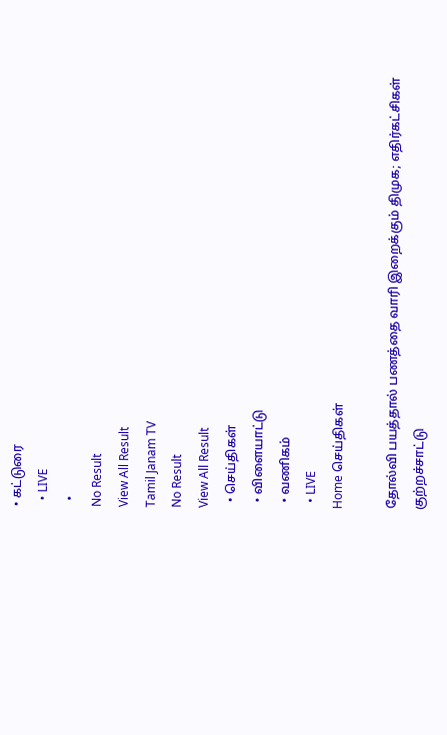• கட்டுரை
  • LIVE
  •
No Result
View All Result
Tamil Janam TV
No Result
View All Result
  • செய்திகள்
  • விளையாட்டு
  • வணிகம்
  • LIVE
Home செய்திகள்

தோல்வி பயத்தால் பணத்தை வாரி இறைக்கும் திமுக; எதிர்கட்சிகள் குற்றச்சாட்டு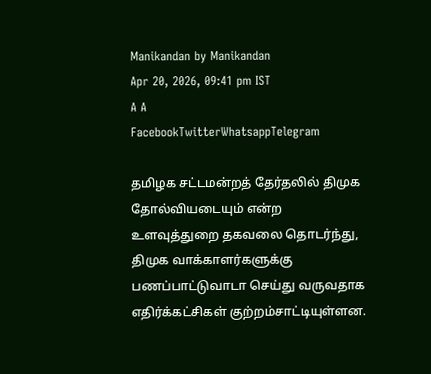Manikandan by Manikandan
Apr 20, 2026, 09:41 pm IST
A A
FacebookTwitterWhatsappTelegram

தமிழக சட்டமன்றத் தேர்தலில் திமுக தோல்வியடையும் என்ற உளவுத்துறை தகவலை தொடர்ந்து, திமுக வாக்காளர்களுக்கு பணப்பாட்டுவாடா செய்து வருவதாக எதிர்க்கட்சிகள் குற்றம்சாட்டியுள்ளன.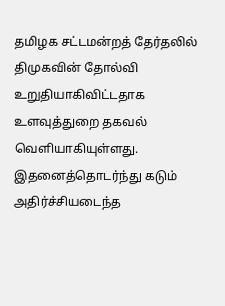தமிழக சட்டமன்றத் தேர்தலில் திமுகவின் தோல்வி உறுதியாகிவிட்டதாக உளவுத்துறை தகவல் வெளியாகியுள்ளது.
இதனைத்தொடர்ந்து கடும் அதிர்ச்சியடைந்த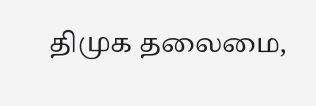திமுக தலைமை,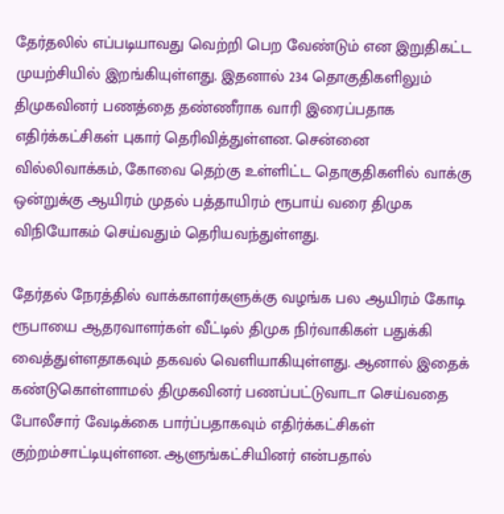தேர்தலில் எப்படியாவது வெற்றி பெற வேண்டும் என இறுதிகட்ட முயற்சியில் இறங்கியுள்ளது. இதனால் 234 தொகுதிகளிலும் திமுகவினர் பணத்தை தண்ணீராக வாரி இரைப்பதாக எதிர்க்கட்சிகள் புகார் தெரிவித்துள்ளன. சென்னை வில்லிவாக்கம், கோவை தெற்கு உள்ளிட்ட தொகுதிகளில் வாக்கு ஒன்றுக்கு ஆயிரம் முதல் பத்தாயிரம் ரூபாய் வரை திமுக விநியோகம் செய்வதும் தெரியவந்துள்ளது.

தேர்தல் நேரத்தில் வாக்காளர்களுக்கு வழங்க பல ஆயிரம் கோடி ரூபாயை ஆதரவாளர்கள் வீட்டில் திமுக நிர்வாகிகள் பதுக்கி வைத்துள்ளதாகவும் தகவல் வெளியாகியுள்ளது. ஆனால் இதைக் கண்டுகொள்ளாமல் திமுகவினர் பணப்பட்டுவாடா செய்வதை போலீசார் வேடிக்கை பார்ப்பதாகவும் எதிர்க்கட்சிகள் குற்றம்சாட்டியுள்ளன. ஆளுங்கட்சியினர் என்பதால்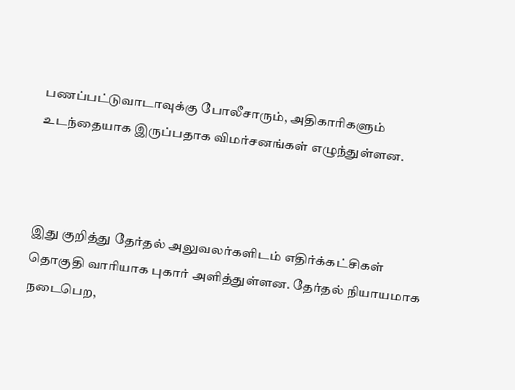பணப்பட்டுவாடாவுக்கு போலீசாரும், அதிகாரிகளும் உடந்தையாக இருப்பதாக விமர்சனங்கள் எழுந்துள்ளன.



இது குறித்து தேர்தல் அலுவலர்களிடம் எதிர்க்கட்சிகள் தொகுதி வாரியாக புகார் அளித்துள்ளன. தேர்தல் நியாயமாக நடைபெற,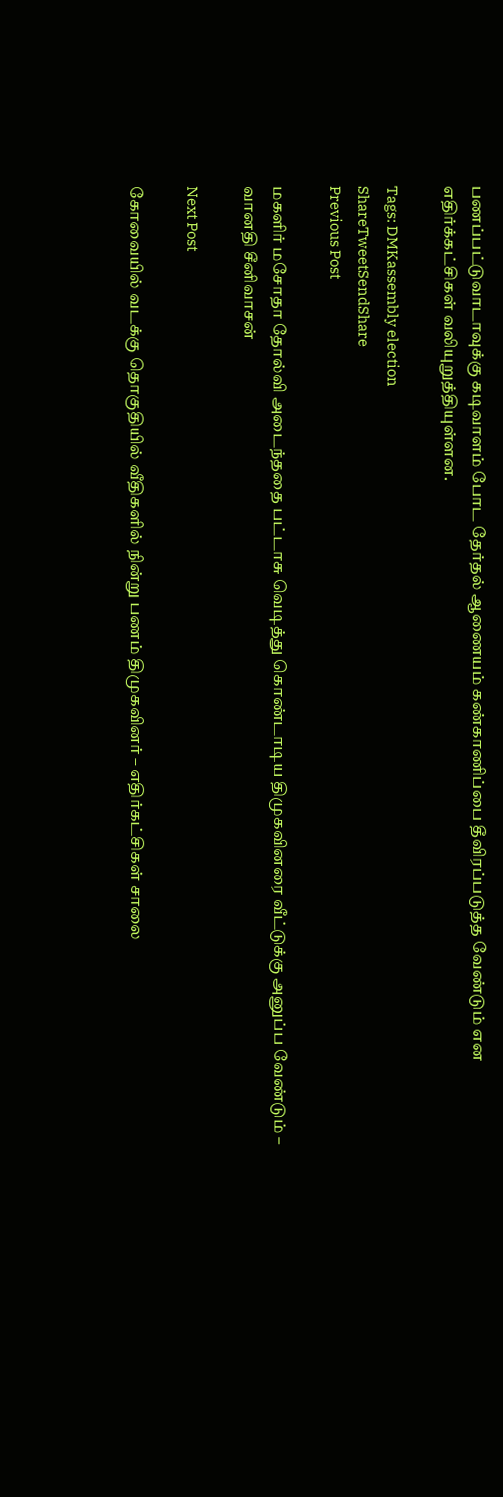பணப்பட்டுவாடாவுக்கு கடிவாளம் போட தேர்தல் ஆணையம் கண்காணிப்பை தீவிரப்படுத்த வேண்டும் என எதிர்க்கட்சிகள் வலியுறுத்தியுள்ளன.

Tags: DMKassembly election
ShareTweetSendShare
Previous Post

மகளிர் மசோதா தோல்வி அடைந்ததை பட்டாசு வெடித்து கொண்டாடிய திமுகவினரை வீட்டுக்கு அனுப்ப வேண்டும் – வானதி சீனிவாசன்

Next Post

கோவையில் வடக்கு தொகுதியில் வீதிகளில் நின்று பணம் திமுகவினர் – எதிர்கட்சிகள் சாலை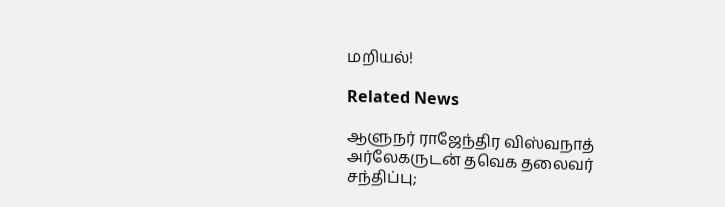மறியல்!

Related News

ஆளுநர் ராஜேந்திர விஸ்வநாத் அர்லேகருடன் தவெக தலைவர் சந்திப்பு;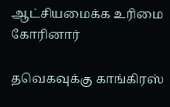ஆட்சியமைக்க உரிமை கோரினார்

தவெகவுக்கு காங்கிரஸ்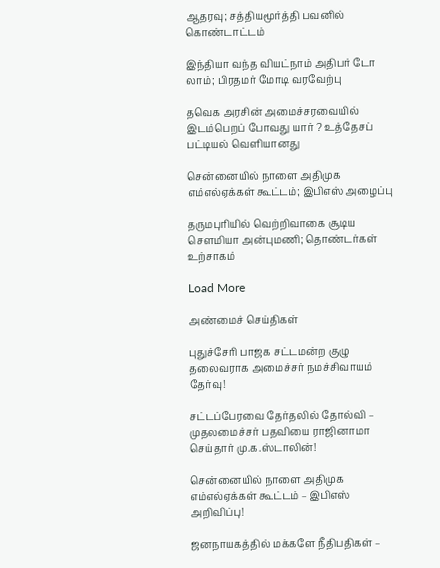ஆதரவு; சத்தியமூர்த்தி பவனில் கொண்டாட்டம்

இந்தியா வந்த வியட்நாம் அதிபர் டோ லாம்; பிரதமர் மோடி வரவேற்பு

தவெக அரசின் அமைச்சரவையில் இடம்பெறப் போவது யார் ? உத்தேசப் பட்டியல் வெளியானது

சென்னையில் நாளை அதிமுக எம்எல்ஏக்கள் கூட்டம்; இபிஎஸ் அழைப்பு

தருமபுரியில் வெற்றிவாகை சூடிய செளமியா அன்புமணி; தொண்டர்கள் உற்சாகம்

Load More

அண்மைச் செய்திகள்

புதுச்சேரி பாஜக சட்டமன்ற குழு தலைவராக அமைச்சர் நமச்சிவாயம் தேர்வு!

சட்டப்பேரவை தேர்தலில் தோல்வி – முதலமைச்சர் பதவியை ராஜினாமா செய்தார் மு.க.ஸ்டாலின்!

சென்னையில் நாளை அதிமுக எம்எல்ஏக்கள் கூட்டம் – இபிஎஸ் அறிவிப்பு!

ஜனநாயகத்தில் மக்களே நீதிபதிகள் –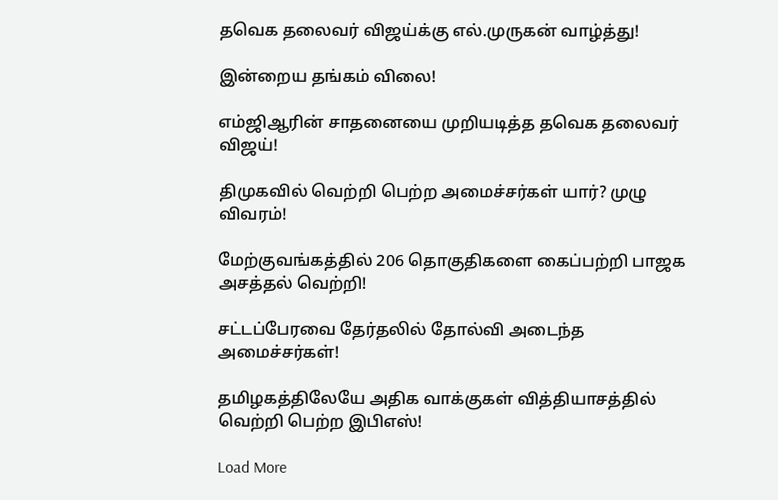தவெக தலைவர் விஜய்க்கு எல்.முருகன் வாழ்த்து!

இன்றைய தங்கம் விலை!

எம்ஜிஆரின் சாதனையை முறியடித்த தவெக தலைவர் விஜய்!

திமுகவில் வெற்றி பெற்ற அமைச்சர்கள் யார்? முழு விவரம்!

மேற்குவங்கத்தில் 206 தொகுதிகளை கைப்பற்றி பாஜக அசத்தல் வெற்றி!

சட்டப்பேரவை தேர்தலில் தோல்வி அடைந்த அமைச்சர்கள்!

தமிழகத்திலேயே அதிக வாக்குகள் வித்தியாசத்தில் வெற்றி பெற்ற இபிஎஸ்!

Load More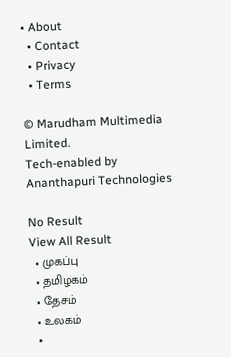• About
  • Contact
  • Privacy
  • Terms

© Marudham Multimedia Limited.
Tech-enabled by Ananthapuri Technologies

No Result
View All Result
  • முகப்பு
  • தமிழகம்
  • தேசம்
  • உலகம்
  •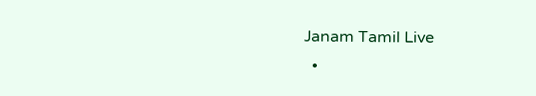Janam Tamil Live
  •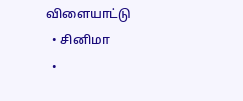விளையாட்டு
  • சினிமா
  •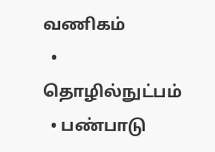வணிகம்
  • தொழில்நுட்பம்
  • பண்பாடு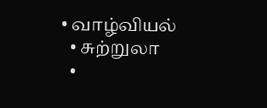• வாழ்வியல்
  • சுற்றுலா
  •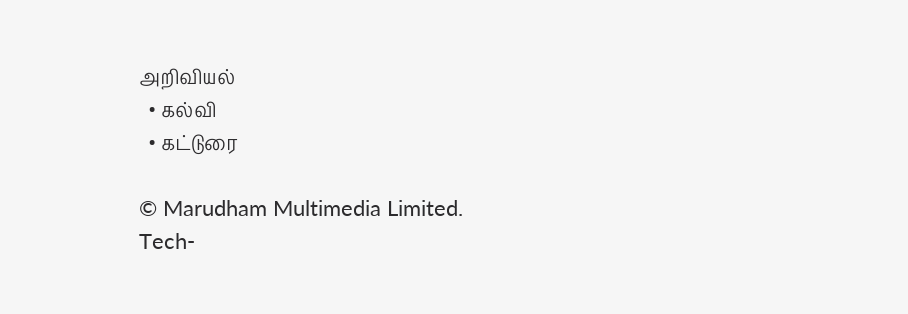அறிவியல்
  • கல்வி
  • கட்டுரை

© Marudham Multimedia Limited.
Tech-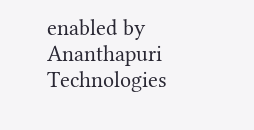enabled by Ananthapuri Technologies